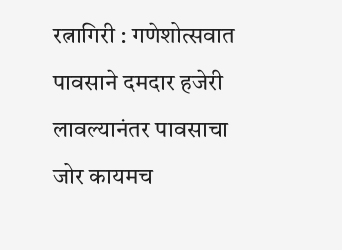रत्नागिरी : गणेशोत्सवात पावसाने दमदार हजेरी लावल्यानंतर पावसाचा जोर कायमच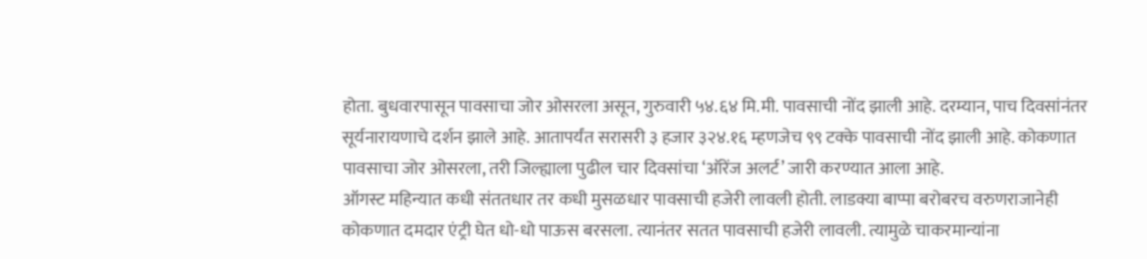होता. बुधवारपासून पावसाचा जोर ओसरला असून, गुरुवारी ५४.६४ मि.मी. पावसाची नोंद झाली आहे. दरम्यान, पाच दिवसांनंतर सूर्यनारायणाचे दर्शन झाले आहे. आतापर्यंत सरासरी ३ हजार ३२४.१६ म्हणजेच ९९ टक्के पावसाची नोंद झाली आहे. कोकणात पावसाचा जोर ओसरला, तरी जिल्ह्याला पुढील चार दिवसांचा ‘ऑरेंज अलर्ट’ जारी करण्यात आला आहे.
ऑगस्ट महिन्यात कधी संततधार तर कधी मुसळधार पावसाची हजेरी लावली होती. लाडक्या बाप्पा बरोबरच वरुणराजानेही कोकणात दमदार एंट्री घेत धो-धो पाऊस बरसला. त्यानंतर सतत पावसाची हजेरी लावली. त्यामुळे चाकरमान्यांना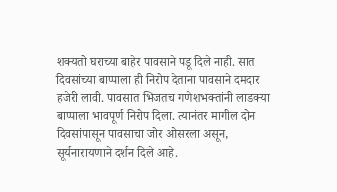शक्यतो घराच्या बाहेर पावसाने पडू दिले नाही. सात दिवसांच्या बाप्पाला ही निरोप देताना पावसाने दमदार हजेरी लावी. पावसात भिजतच गणेशभक्तांनी लाडक्या बाप्पाला भावपूर्ण निरोप दिला. त्यानंतर मागील दोन दिवसांपासून पावसाचा जोर ओसरला असून, सूर्यनारायणाने दर्शन दिले आहे.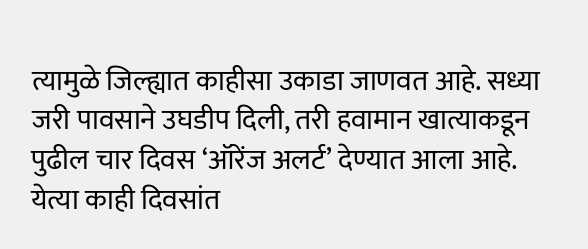त्यामुळे जिल्ह्यात काहीसा उकाडा जाणवत आहे. सध्या जरी पावसाने उघडीप दिली, तरी हवामान खात्याकडून पुढील चार दिवस ‘ऑरेंज अलर्ट’ देण्यात आला आहे.
येत्या काही दिवसांत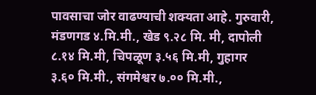पावसाचा जोर वाढण्याची शक्यता आहे. गुरुवारी, मंडणगड ४.मि.मी., खेड ९.२८ मि. मी, दापोली ८.१४ मि.मी, चिपळूण ३.५६ मि.मी, गुहागर ३.६० मि.मी., संगमेश्वर ७.०० मि.मी.,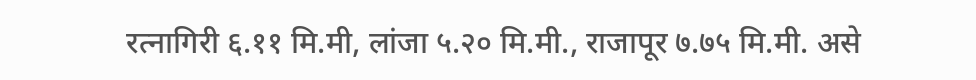रत्नागिरी ६.११ मि.मी, लांजा ५.२० मि.मी., राजापूर ७.७५ मि.मी. असे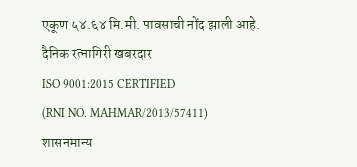एकूण ५४.६४ मि.मी. पावसाची नोंद झाली आहे.
दैनिक रत्नागिरी खबरदार
ISO 9001:2015 CERTIFIED
(RNI NO. MAHMAR/2013/57411)
शासनमान्य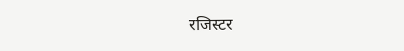रजिस्टर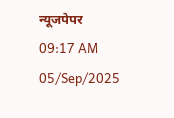न्यूजपेपर
09:17 AM 05/Sep/2025